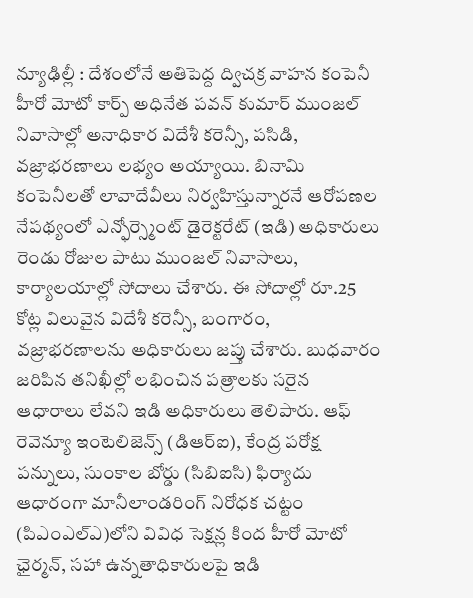న్యూఢిల్లీ : దేశంలోనే అతిపెద్ద ద్విచక్ర వాహన కంపెనీ హీరో మోటో కార్ప్ అధినేత పవన్ కుమార్ ముంజల్ నివాసాల్లో అనాధికార విదేశీ కరెన్సీ, పసిడి, వజ్రాభరణాలు లభ్యం అయ్యాయి. బినామి కంపెనీలతో లావాదేవీలు నిర్వహిస్తున్నారనే ఆరోపణల నేపథ్యంలో ఎన్ఫోర్స్మెంట్ డైరెక్టరేట్ (ఇడి) అధికారులు రెండు రోజుల పాటు ముంజల్ నివాసాలు, కార్యాలయాల్లో సోదాలు చేశారు. ఈ సోదాల్లో రూ.25 కోట్ల విలువైన విదేశీ కరెన్సీ, బంగారం, వజ్రాభరణాలను అధికారులు జప్తు చేశారు. బుధవారం జరిపిన తనిఖీల్లో లభించిన పత్రాలకు సరైన ఆధారాలు లేవని ఇడి అధికారులు తెలిపారు. ఆఫ్ రెవెన్యూ ఇంటెలిజెన్స్ (డిఆర్ఐ), కేంద్ర పరోక్ష పన్నులు, సుంకాల బోర్డు (సిబిఐసి) ఫిర్యాదు ఆధారంగా మానీలాండరింగ్ నిరోధక చట్టం (పిఎంఎల్ఎ)లోని వివిధ సెక్షన్ల కింద హీరో మోటో ఛైర్మన్, సహా ఉన్నతాధికారులపై ఇడి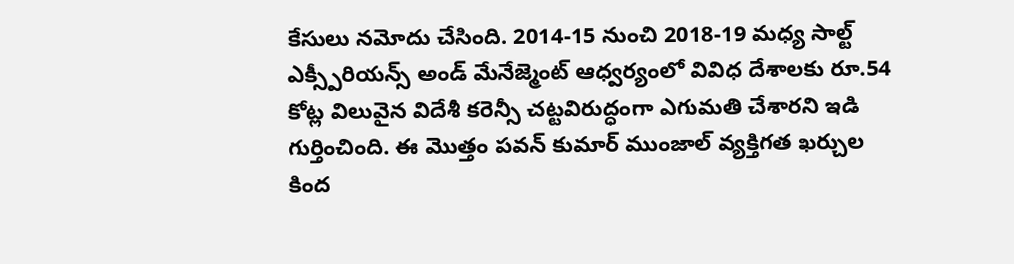కేసులు నమోదు చేసింది. 2014-15 నుంచి 2018-19 మధ్య సాల్ట్ ఎక్స్పీరియన్స్ అండ్ మేనేజ్మెంట్ ఆధ్వర్యంలో వివిధ దేశాలకు రూ.54 కోట్ల విలువైన విదేశీ కరెన్సీ చట్టవిరుద్ధంగా ఎగుమతి చేశారని ఇడి గుర్తించింది. ఈ మొత్తం పవన్ కుమార్ ముంజాల్ వ్యక్తిగత ఖర్చుల కింద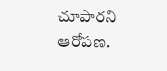చూపారని ఆరోపణ.